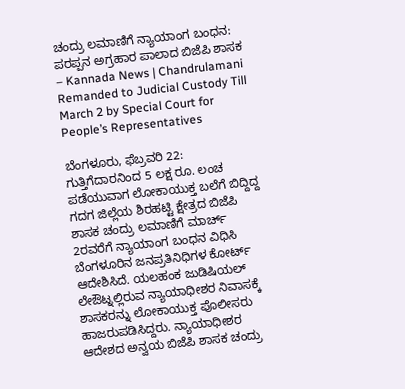ಚಂದ್ರು ಲಮಾಣಿಗೆ ನ್ಯಾಯಾಂಗ ಬಂಧನ: ಪರಪ್ಪನ ಅಗ್ರಹಾರ ಪಾಲಾದ ಬಿಜೆಪಿ ಶಾಸಕ – Kannada News | Chandrulamani Remanded to Judicial Custody Till March 2 by Special Court for People’s Representatives

ಬೆಂಗಳೂರು, ಫೆಬ್ರವರಿ 22: ಗುತ್ತಿಗೆದಾರನಿಂದ 5 ಲಕ್ಷ ರೂ. ಲಂಚ ಪಡೆಯುವಾಗ ಲೋಕಾಯುಕ್ತ ಬಲೆಗೆ ಬಿದ್ದಿದ್ದ ಗದಗ ಜಿಲ್ಲೆಯ ಶಿರಹಟ್ಟಿ ಕ್ಷೇತ್ರದ ಬಿಜೆಪಿ ಶಾಸಕ ಚಂದ್ರು ಲಮಾಣಿಗೆ ಮಾರ್ಚ್‌ 2ರವರೆಗೆ ನ್ಯಾಯಾಂಗ ಬಂಧನ ವಿಧಿಸಿ ಬೆಂಗಳೂರಿನ ಜನಪ್ರತಿನಿಧಿಗಳ ಕೋರ್ಟ್‌ ಆದೇಶಿಸಿದೆ. ಯಲಹಂಕ ಜುಡಿಷಿಯಲ್ ಲೇಔಟ್ನಲ್ಲಿರುವ ನ್ಯಾಯಾಧೀಶರ ನಿವಾಸಕ್ಕೆ ಶಾಸಕರನ್ನು ಲೋಕಾಯುಕ್ತ ಪೊಲೀಸರು ಹಾಜರುಪಡಿಸಿದ್ದರು. ನ್ಯಾಯಾಧೀಶರ ಆದೇಶದ ಅನ್ವಯ ಬಿಜೆಪಿ ಶಾಸಕ ಚಂದ್ರು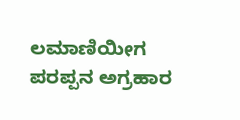ಲಮಾಣಿಯೀಗ ಪರಪ್ಪನ ಅಗ್ರಹಾರ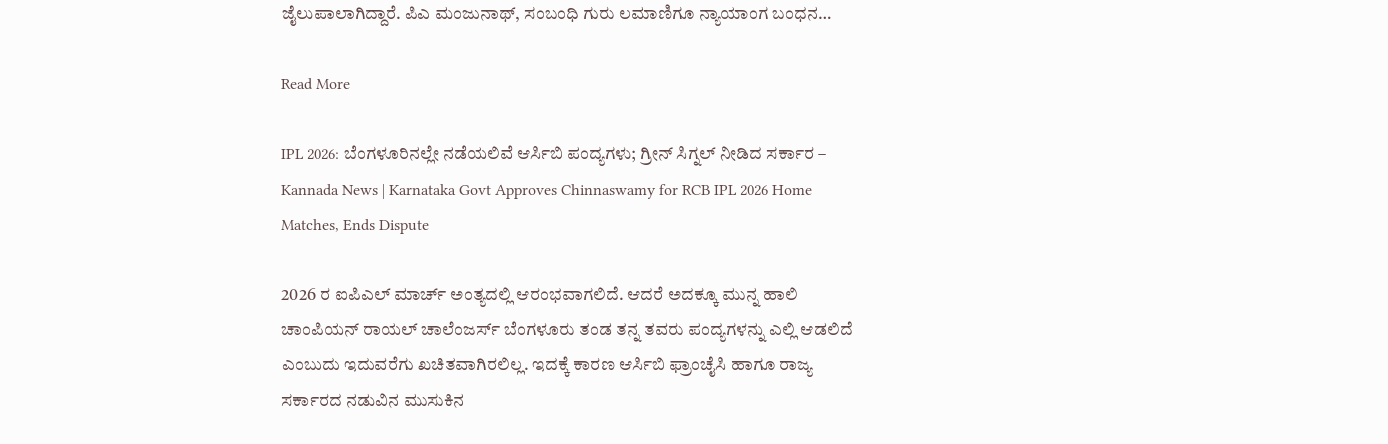ಜೈಲುಪಾಲಾಗಿದ್ದಾರೆ. ಪಿಎ ಮಂಜುನಾಥ್, ಸಂಬಂಧಿ ಗುರು ಲಮಾಣಿಗೂ ನ್ಯಾಯಾಂಗ ಬಂಧನ…

Read More

IPL 2026: ಬೆಂಗಳೂರಿನಲ್ಲೇ ನಡೆಯಲಿವೆ ಆರ್ಸಿಬಿ ಪಂದ್ಯಗಳು; ಗ್ರೀನ್ ಸಿಗ್ನಲ್ ನೀಡಿದ ಸರ್ಕಾರ – Kannada News | Karnataka Govt Approves Chinnaswamy for RCB IPL 2026 Home Matches, Ends Dispute

2026 ರ ಐಪಿಎಲ್ ಮಾರ್ಚ್ ಅಂತ್ಯದಲ್ಲಿ ಆರಂಭವಾಗಲಿದೆ. ಆದರೆ ಅದಕ್ಕೂ ಮುನ್ನ ಹಾಲಿ ಚಾಂಪಿಯನ್ ರಾಯಲ್ ಚಾಲೆಂಜರ್ಸ್ ಬೆಂಗಳೂರು ತಂಡ ತನ್ನ ತವರು ಪಂದ್ಯಗಳನ್ನು ಎಲ್ಲಿ ಆಡಲಿದೆ ಎಂಬುದು ಇದುವರೆಗು ಖಚಿತವಾಗಿರಲಿಲ್ಲ. ಇದಕ್ಕೆ ಕಾರಣ ಆರ್ಸಿಬಿ ಫ್ರಾಂಚೈಸಿ ಹಾಗೂ ರಾಜ್ಯ ಸರ್ಕಾರದ ನಡುವಿನ ಮುಸುಕಿನ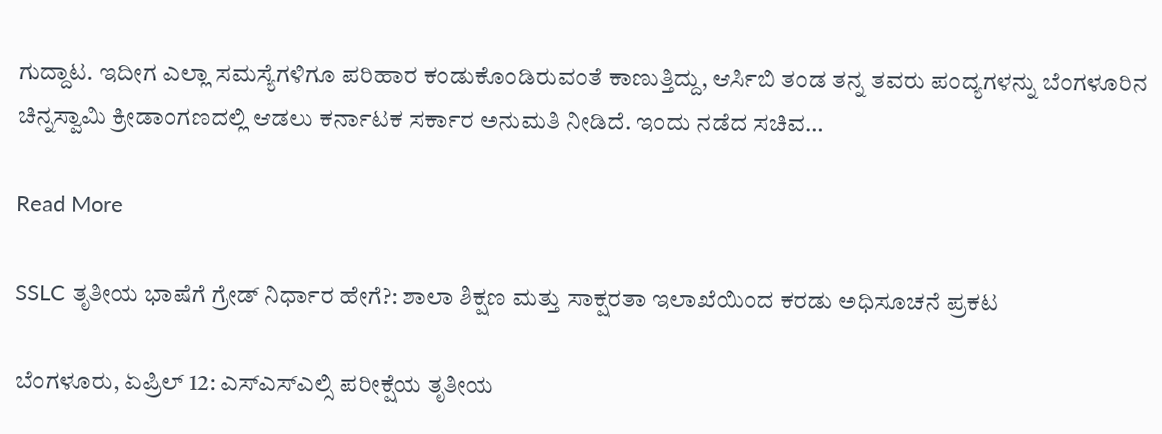ಗುದ್ದಾಟ. ಇದೀಗ ಎಲ್ಲಾ ಸಮಸ್ಯೆಗಳಿಗೂ ಪರಿಹಾರ ಕಂಡುಕೊಂಡಿರುವಂತೆ ಕಾಣುತ್ತಿದ್ದು, ಆರ್ಸಿಬಿ ತಂಡ ತನ್ನ ತವರು ಪಂದ್ಯಗಳನ್ನು ಬೆಂಗಳೂರಿನ ಚಿನ್ನಸ್ವಾಮಿ ಕ್ರೀಡಾಂಗಣದಲ್ಲಿ ಆಡಲು ಕರ್ನಾಟಕ ಸರ್ಕಾರ ಅನುಮತಿ ನೀಡಿದೆ. ಇಂದು ನಡೆದ ಸಚಿವ…

Read More

SSLC ತೃತೀಯ ಭಾಷೆಗೆ ಗ್ರೇಡ್ ನಿರ್ಧಾರ ಹೇಗೆ?: ಶಾಲಾ ಶಿಕ್ಷಣ ಮತ್ತು ಸಾಕ್ಷರತಾ ಇಲಾಖೆಯಿಂದ ಕರಡು ಅಧಿಸೂಚನೆ ಪ್ರಕಟ

ಬೆಂಗಳೂರು, ಏಪ್ರಿಲ್ 12: ಎಸ್ಎಸ್ಎಲ್ಸಿ ಪರೀಕ್ಷೆಯ ತೃತೀಯ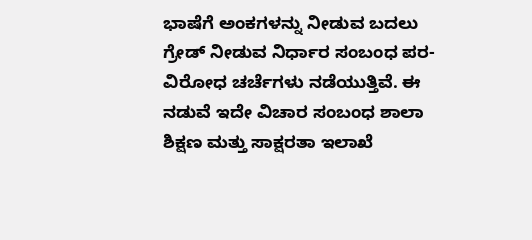ಭಾಷೆಗೆ ಅಂಕಗಳನ್ನು ನೀಡುವ ಬದಲು ಗ್ರೇಡ್ ನೀಡುವ ನಿರ್ಧಾರ ಸಂಬಂಧ ಪರ-ವಿರೋಧ ಚರ್ಚೆಗಳು ನಡೆಯುತ್ತಿವೆ. ಈ ನಡುವೆ ಇದೇ ವಿಚಾರ ಸಂಬಂಧ ಶಾಲಾ ಶಿಕ್ಷಣ ಮತ್ತು ಸಾಕ್ಷರತಾ ಇಲಾಖೆ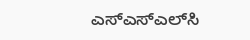ಎಸ್‌ಎಸ್‌ಎಲ್‌ಸಿ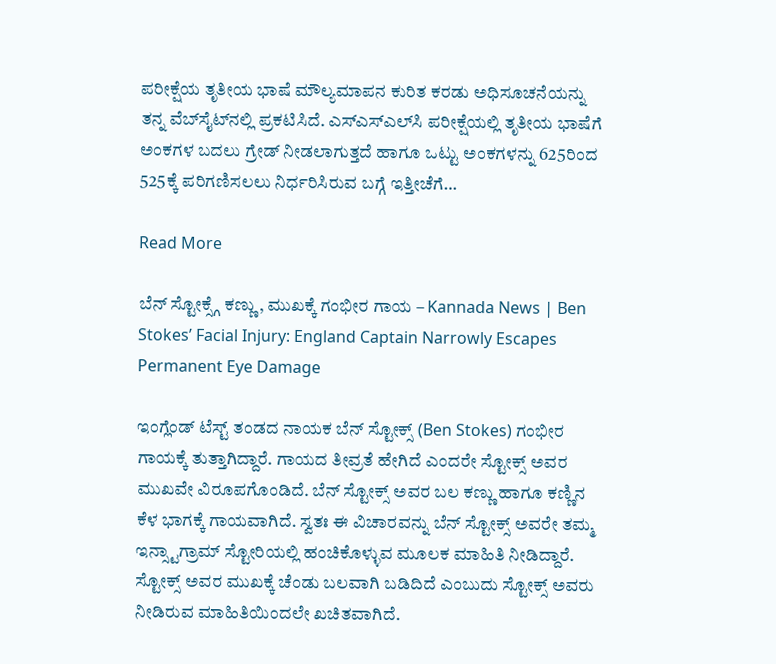ಪರೀಕ್ಷೆಯ ತೃತೀಯ ಭಾಷೆ ಮೌಲ್ಯಮಾಪನ ಕುರಿತ ಕರಡು ಅಧಿಸೂಚನೆಯನ್ನು ತನ್ನ ವೆಬ್‌ಸೈಟ್‌ನಲ್ಲಿ ಪ್ರಕಟಿಸಿದೆ. ಎಸ್‌ಎಸ್‌ಎಲ್‌ಸಿ ಪರೀಕ್ಷೆಯಲ್ಲಿ ತೃತೀಯ ಭಾಷೆಗೆ ಅಂಕಗಳ ಬದಲು ಗ್ರೇಡ್ ನೀಡಲಾಗುತ್ತದೆ ಹಾಗೂ ಒಟ್ಟು ಅಂಕಗಳನ್ನು 625ರಿಂದ 525ಕ್ಕೆ ಪರಿಗಣಿಸಲಲು ನಿರ್ಧರಿಸಿರುವ ಬಗ್ಗೆ ಇತ್ತೀಚೆಗೆ…

Read More

ಬೆನ್ ಸ್ಟೋಕ್ಸ್ಗೆ ಕಣ್ಣು, ಮುಖಕ್ಕೆ ಗಂಭೀರ ಗಾಯ – Kannada News | Ben Stokes’ Facial Injury: England Captain Narrowly Escapes Permanent Eye Damage

ಇಂಗ್ಲೆಂಡ್ ಟೆಸ್ಟ್ ತಂಡದ ನಾಯಕ ಬೆನ್ ಸ್ಟೋಕ್ಸ್ (Ben Stokes) ಗಂಭೀರ ಗಾಯಕ್ಕೆ ತುತ್ತಾಗಿದ್ದಾರೆ. ಗಾಯದ ತೀವ್ರತೆ ಹೇಗಿದೆ ಎಂದರೇ ಸ್ಟೋಕ್ಸ್ ಅವರ ಮುಖವೇ ವಿರೂಪಗೊಂಡಿದೆ. ಬೆನ್ ಸ್ಟೋಕ್ಸ್ ಅವರ ಬಲ ಕಣ್ಣು ಹಾಗೂ ಕಣ್ಣಿನ ಕೆಳ ಭಾಗಕ್ಕೆ ಗಾಯವಾಗಿದೆ. ಸ್ವತಃ ಈ ವಿಚಾರವನ್ನು ಬೆನ್ ಸ್ಟೋಕ್ಸ್ ಅವರೇ ತಮ್ಮ ಇನ್ಸ್ಟಾಗ್ರಾಮ್ ಸ್ಟೋರಿಯಲ್ಲಿ ಹಂಚಿಕೊಳ್ಳುವ ಮೂಲಕ ಮಾಹಿತಿ ನೀಡಿದ್ದಾರೆ. ಸ್ಟೋಕ್ಸ್ ಅವರ ಮುಖಕ್ಕೆ ಚೆಂಡು ಬಲವಾಗಿ ಬಡಿದಿದೆ ಎಂಬುದು ಸ್ಟೋಕ್ಸ್ ಅವರು ನೀಡಿರುವ ಮಾಹಿತಿಯಿಂದಲೇ ಖಚಿತವಾಗಿದೆ.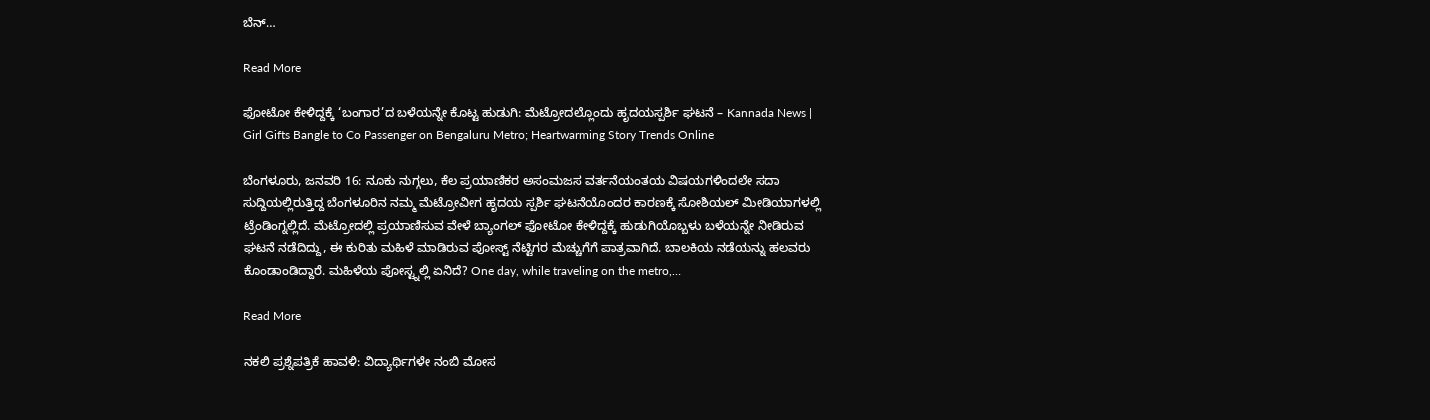ಬೆನ್…

Read More

ಫೋಟೋ ಕೇಳಿದ್ದಕ್ಕೆ ‘ಬಂಗಾರ’ದ ಬಳೆಯನ್ನೇ ಕೊಟ್ಟ ಹುಡುಗಿ: ಮೆಟ್ರೋದಲ್ಲೊಂದು ಹೃದಯಸ್ಪರ್ಶಿ ಘಟನೆ – Kannada News | Girl Gifts Bangle to Co Passenger on Bengaluru Metro; Heartwarming Story Trends Online

ಬೆಂಗಳೂರು, ಜನವರಿ 16: ನೂಕು ನುಗ್ಗಲು, ಕೆಲ ಪ್ರಯಾಣಿಕರ ಅಸಂಮಜಸ ವರ್ತನೆಯಂತಯ ವಿಷಯಗಳಿಂದಲೇ ಸದಾ ಸುದ್ದಿಯಲ್ಲಿರುತ್ತಿದ್ದ ಬೆಂಗಳೂರಿನ ನಮ್ಮ ಮೆಟ್ರೋವೀಗ ಹೃದಯ ಸ್ಪರ್ಶಿ ಘಟನೆಯೊಂದರ ಕಾರಣಕ್ಕೆ ಸೋಶಿಯಲ್ ಮೀಡಿಯಾಗಳಲ್ಲಿ ಟ್ರೆಂಡಿಂಗ್ನಲ್ಲಿದೆ. ಮೆಟ್ರೋದಲ್ಲಿ ಪ್ರಯಾಣಿಸುವ ವೇಳೆ ಬ್ಯಾಂಗಲ್ ಫೋಟೋ ಕೇಳಿದ್ದಕ್ಕೆ ಹುಡುಗಿಯೊಬ್ಬಳು ಬಳೆಯನ್ನೇ ನೀಡಿರುವ ಘಟನೆ ನಡೆದಿದ್ದು, ಈ ಕುರಿತು ಮಹಿಳೆ ಮಾಡಿರುವ ಪೋಸ್ಟ್ ನೆಟ್ಟಿಗರ ಮೆಚ್ಚುಗೆಗೆ ಪಾತ್ರವಾಗಿದೆ. ಬಾಲಕಿಯ ನಡೆಯನ್ನು ಹಲವರು ಕೊಂಡಾಂಡಿದ್ದಾರೆ. ಮಹಿಳೆಯ ಪೋಸ್ಟ್ನಲ್ಲಿ ಏನಿದೆ? One day, while traveling on the metro,…

Read More

ನಕಲಿ ಪ್ರಶ್ನೆಪತ್ರಿಕೆ ಹಾವಳಿ: ವಿದ್ಯಾರ್ಥಿಗಳೇ ನಂಬಿ ಮೋಸ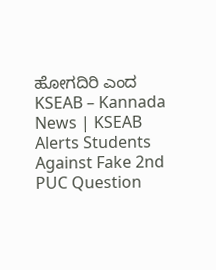ಹೋಗದಿರಿ ಎಂದ KSEAB – Kannada News | KSEAB Alerts Students Against Fake 2nd PUC Question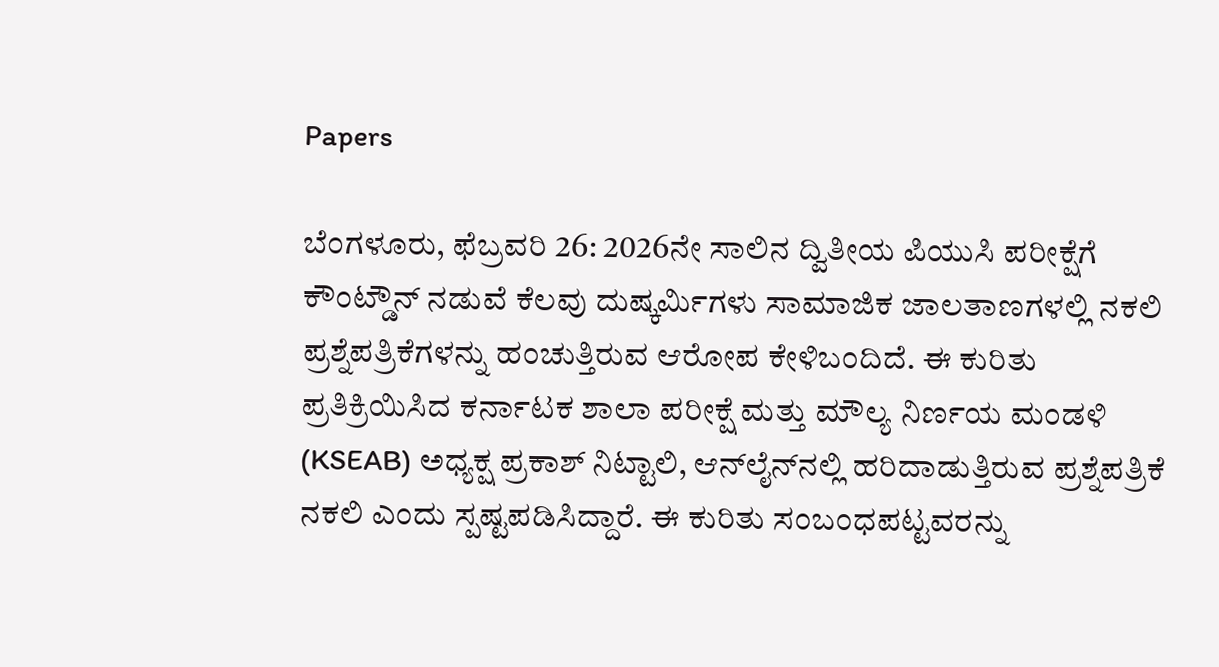Papers

ಬೆಂಗಳೂರು, ಫೆಬ್ರವರಿ 26: 2026ನೇ ಸಾಲಿನ ದ್ವಿತೀಯ ಪಿಯುಸಿ ಪರೀಕ್ಷೆಗೆ ಕೌಂಟ್ಡೌನ್ ನಡುವೆ ಕೆಲವು ದುಷ್ಕರ್ಮಿಗಳು ಸಾಮಾಜಿಕ ಜಾಲತಾಣಗಳಲ್ಲಿ ನಕಲಿ ಪ್ರಶ್ನೆಪತ್ರಿಕೆಗಳನ್ನು ಹಂಚುತ್ತಿರುವ ಆರೋಪ ಕೇಳಿಬಂದಿದೆ. ಈ ಕುರಿತು ಪ್ರತಿಕ್ರಿಯಿಸಿದ ಕರ್ನಾಟಕ ಶಾಲಾ ಪರೀಕ್ಷೆ ಮತ್ತು ಮೌಲ್ಯ ನಿರ್ಣಯ ಮಂಡಳಿ (KSEAB) ಅಧ್ಯಕ್ಷ ಪ್ರಕಾಶ್ ನಿಟ್ಟಾಲಿ, ಆನ್‌ಲೈನ್‌ನಲ್ಲಿ ಹರಿದಾಡುತ್ತಿರುವ ಪ್ರಶ್ನೆಪತ್ರಿಕೆ ನಕಲಿ ಎಂದು ಸ್ಪಷ್ಟಪಡಿಸಿದ್ದಾರೆ. ಈ ಕುರಿತು ಸಂಬಂಧಪಟ್ಟವರನ್ನು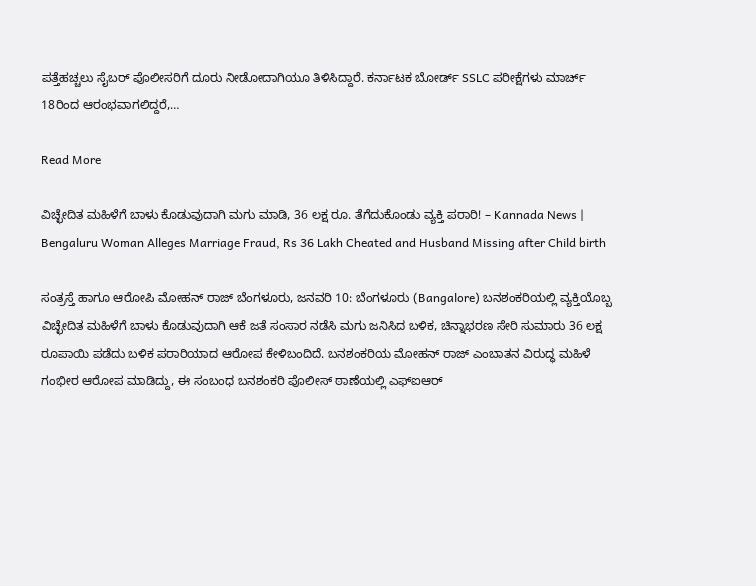ಪತ್ತೆಹಚ್ಚಲು ಸೈಬರ್ ಪೊಲೀಸರಿಗೆ ದೂರು ನೀಡೋದಾಗಿಯೂ ತಿಳಿಸಿದ್ದಾರೆ. ಕರ್ನಾಟಕ ಬೋರ್ಡ್ SSLC ಪರೀಕ್ಷೆಗಳು ಮಾರ್ಚ್ 18ರಿಂದ ಆರಂಭವಾಗಲಿದ್ದರೆ,…

Read More

ವಿಚ್ಛೇದಿತ ಮಹಿಳೆಗೆ ಬಾಳು ಕೊಡುವುದಾಗಿ ಮಗು ಮಾಡಿ, 36 ಲಕ್ಷ ರೂ. ತೆಗೆದುಕೊಂಡು ವ್ಯಕ್ತಿ ಪರಾರಿ! – Kannada News | Bengaluru Woman Alleges Marriage Fraud, Rs 36 Lakh Cheated and Husband Missing after Child birth

ಸಂತ್ರಸ್ತೆ ಹಾಗೂ ಆರೋಪಿ ಮೋಹನ್ ರಾಜ್ ಬೆಂಗಳೂರು, ಜನವರಿ 10: ಬೆಂಗಳೂರು (Bangalore) ಬನಶಂಕರಿಯಲ್ಲಿ ವ್ಯಕ್ತಿಯೊಬ್ಬ ವಿಚ್ಛೇದಿತ ಮಹಿಳೆಗೆ ಬಾಳು ಕೊಡುವುದಾಗಿ ಆಕೆ ಜತೆ ಸಂಸಾರ ನಡೆಸಿ ಮಗು ಜನಿಸಿದ ಬಳಿಕ, ಚಿನ್ನಾಭರಣ ಸೇರಿ ಸುಮಾರು 36 ಲಕ್ಷ ರೂಪಾಯಿ ಪಡೆದು ಬಳಿಕ ಪರಾರಿಯಾದ ಆರೋಪ ಕೇಳಿಬಂದಿದೆ. ಬನಶಂಕರಿಯ ಮೋಹನ್ ರಾಜ್ ಎಂಬಾತನ ವಿರುದ್ಧ ಮಹಿಳೆ ಗಂಭೀರ ಆರೋಪ ಮಾಡಿದ್ದು, ಈ ಸಂಬಂಧ ಬನಶಂಕರಿ ಪೊಲೀಸ್ ಠಾಣೆಯಲ್ಲಿ ಎಫ್‌ಐಆರ್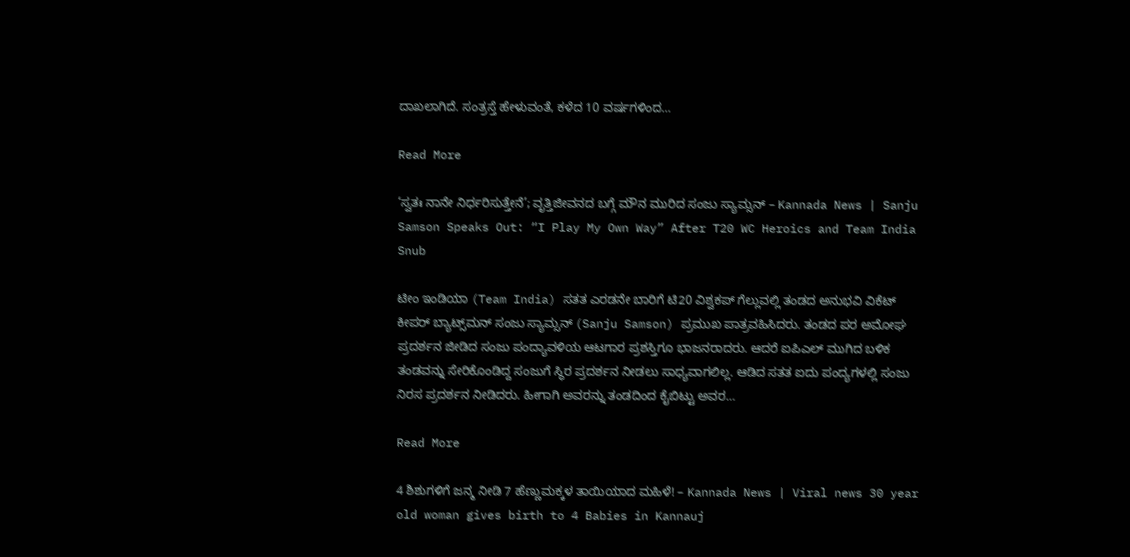ದಾಖಲಾಗಿದೆ. ಸಂತ್ರಸ್ತೆ ಹೇಳುವಂತೆ, ಕಳೆದ 10 ವರ್ಷಗಳಿಂದ…

Read More

‘ಸ್ವತಃ ನಾನೇ ನಿರ್ಧರಿಸುತ್ತೇನೆ’; ವೃತ್ತಿಜೀವನದ ಬಗ್ಗೆ ಮೌನ ಮುರಿದ ಸಂಜು ಸ್ಯಾಮ್ಸನ್‌ – Kannada News | Sanju Samson Speaks Out: “I Play My Own Way” After T20 WC Heroics and Team India Snub

ಟೀಂ ಇಂಡಿಯಾ (Team India) ಸತತ ಎರಡನೇ ಬಾರಿಗೆ ಟಿ20 ವಿಶ್ವಕಪ್ ಗೆಲ್ಲುವಲ್ಲಿ ತಂಡದ ಅನುಭವಿ ವಿಕೆಟ್ ಕೀಪರ್ ಬ್ಯಾಟ್ಸ್‌ಮನ್ ಸಂಜು ಸ್ಯಾಮ್ಸನ್ (Sanju Samson) ಪ್ರಮುಖ ಪಾತ್ರವಹಿಸಿದರು. ತಂಡದ ಪರ ಅಮೋಘ ಪ್ರದರ್ಶನ ಜೀಡಿದ ಸಂಜು ಪಂದ್ಯಾವಳಿಯ ಆಟಗಾರ ಪ್ರಶಸ್ತಿಗೂ ಭಾಜನರಾದರು. ಆದರೆ ಐಪಿಎಲ್ ಮುಗಿದ ಬಳಿಕ ತಂಡವನ್ನು ಸೇರಿಕೊಂಡಿದ್ದ ಸಂಜುಗೆ ಸ್ಥಿರ ಪ್ರದರ್ಶನ ನೀಡಲು ಸಾಧ್ಯವಾಗಲಿಲ್ಲ. ಆಡಿದ ಸತತ ಐದು ಪಂದ್ಯಗಳಲ್ಲಿ ಸಂಜು ನಿರಸ ಪ್ರದರ್ಶನ ನೀಡಿದರು. ಹೀಗಾಗಿ ಅವರನ್ನು ತಂಡದಿಂದ ಕೈಬಿಟ್ಟು ಅವರ…

Read More

4 ಶಿಶುಗಳಿಗೆ ಜನ್ಮ ನೀಡಿ 7 ಹೆಣ್ಣುಮಕ್ಕಳ ತಾಯಿಯಾದ ಮಹಿಳೆ! – Kannada News | Viral news 30 year old woman gives birth to 4 Babies in Kannauj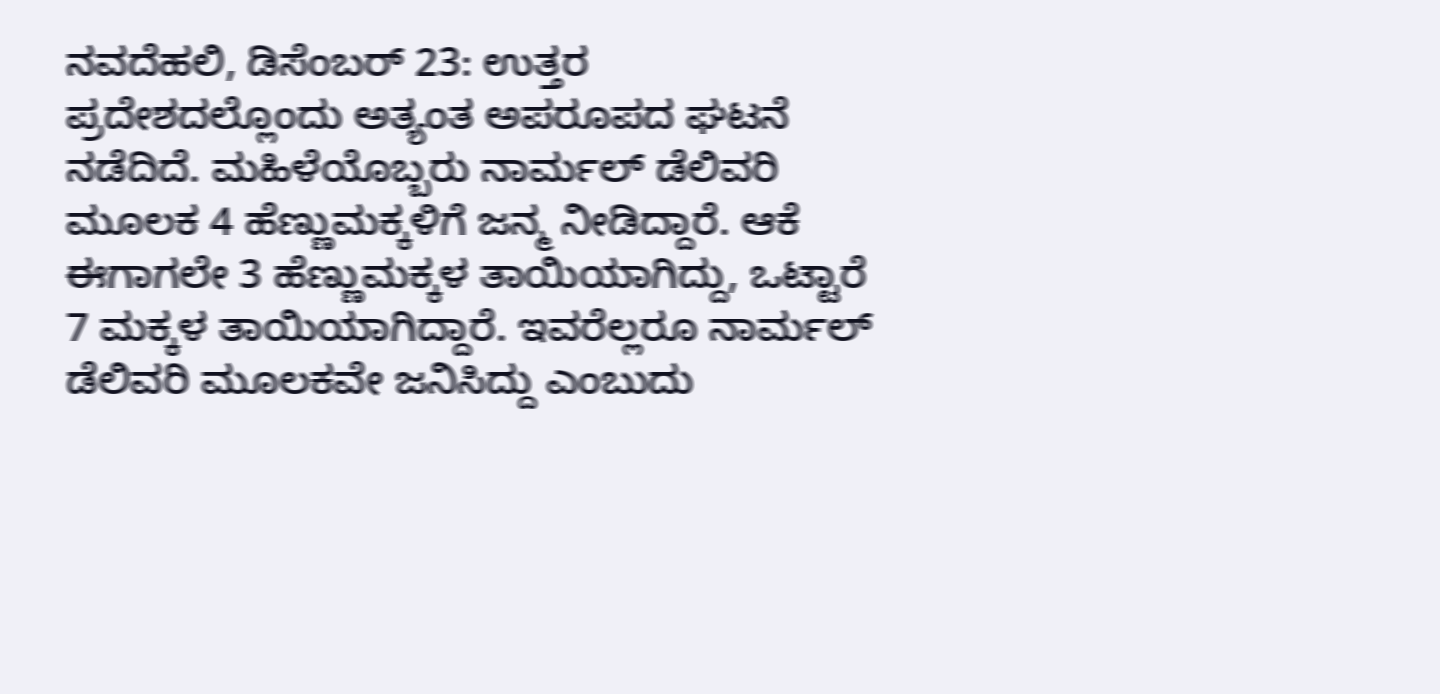ನವದೆಹಲಿ, ಡಿಸೆಂಬರ್ 23: ಉತ್ತರ ಪ್ರದೇಶದಲ್ಲೊಂದು ಅತ್ಯಂತ ಅಪರೂಪದ ಘಟನೆ ನಡೆದಿದೆ. ಮಹಿಳೆಯೊಬ್ಬರು ನಾರ್ಮಲ್ ಡೆಲಿವರಿ ಮೂಲಕ 4 ಹೆಣ್ಣುಮಕ್ಕಳಿಗೆ ಜನ್ಮ ನೀಡಿದ್ದಾರೆ. ಆಕೆ ಈಗಾಗಲೇ 3 ಹೆಣ್ಣುಮಕ್ಕಳ ತಾಯಿಯಾಗಿದ್ದು, ಒಟ್ಟಾರೆ 7 ಮಕ್ಕಳ ತಾಯಿಯಾಗಿದ್ದಾರೆ. ಇವರೆಲ್ಲರೂ ನಾರ್ಮಲ್ ಡೆಲಿವರಿ ಮೂಲಕವೇ ಜನಿಸಿದ್ದು ಎಂಬುದು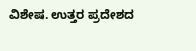ವಿಶೇಷ. ಉತ್ತರ ಪ್ರದೇಶದ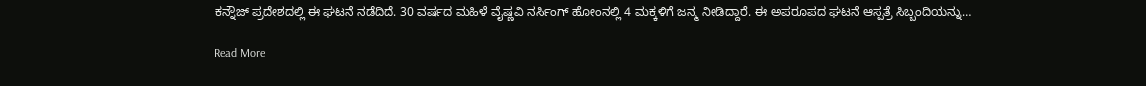ಕನ್ನೌಜ್ ಪ್ರದೇಶದಲ್ಲಿ ಈ ಘಟನೆ ನಡೆದಿದೆ. 30 ವರ್ಷದ ಮಹಿಳೆ ವೈಷ್ಣವಿ ನರ್ಸಿಂಗ್ ಹೋಂನಲ್ಲಿ 4 ಮಕ್ಕಳಿಗೆ ಜನ್ಮ ನೀಡಿದ್ದಾರೆ. ಈ ಅಪರೂಪದ ಘಟನೆ ಆಸ್ಪತ್ರೆ ಸಿಬ್ಬಂದಿಯನ್ನು…

Read More